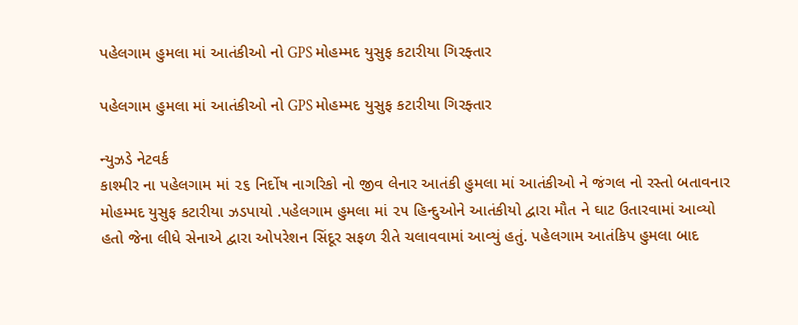પહેલગામ હુમલા માં આતંકીઓ નો GPS મોહમ્મદ યુસુફ કટારીયા ગિરફ્તાર

પહેલગામ હુમલા માં આતંકીઓ નો GPS મોહમ્મદ યુસુફ કટારીયા ગિરફ્તાર

ન્યુઝડે નેટવર્ક
કાશ્મીર ના પહેલગામ માં ૨૬ નિર્દોષ નાગરિકો નો જીવ લેનાર આતંકી હુમલા માં આતંકીઓ ને જંગલ નો રસ્તો બતાવનાર મોહમ્મદ યુસુફ કટારીયા ઝડપાયો .પહેલગામ હુમલા માં ૨૫ હિન્દુઓને આતંકીયો દ્વારા મૌત ને ઘાટ ઉતારવામાં આવ્યો હતો જેના લીધે સેનાએ દ્વારા ઓપરેશન સિંદૂર સફળ રીતે ચલાવવામાં આવ્યું હતું. પહેલગામ આતંકિપ હુમલા બાદ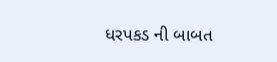ધરપકડ ની બાબત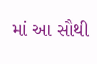માં આ સૌથી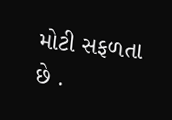મોટી સફળતા છે .